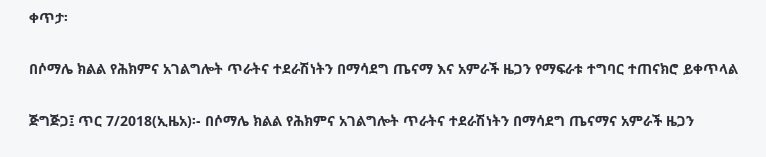ቀጥታ፡

በሶማሌ ክልል የሕክምና አገልግሎት ጥራትና ተደራሽነትን በማሳደግ ጤናማ እና አምራች ዜጋን የማፍራቱ ተግባር ተጠናክሮ ይቀጥላል

ጅግጅጋ፤ ጥር 7/2018(ኢዜአ)፡- በሶማሌ ክልል የሕክምና አገልግሎት ጥራትና ተደራሽነትን በማሳደግ ጤናማና አምራች ዜጋን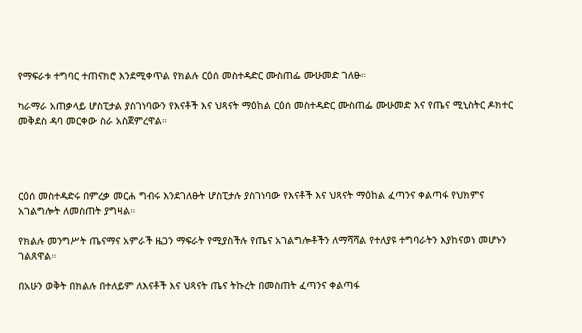የማፍራቱ ተግባር ተጠናክሮ እንደሚቀጥል የክልሉ ርዕሰ መስተዳድር ሙስጠፌ ሙሁመድ ገለፁ።

ካራማራ አጠቃላይ ሆስፒታል ያስገነባውን የእናቶች እና ህጻናት ማዕከል ርዕሰ መስተዳድር ሙስጠፌ ሙሁመድ እና የጤና ሚኒስትር ዶክተር መቅደስ ዳባ መርቀው ስራ አስጀምረዋል።




ርዕሰ መስተዳድሩ በምረቃ መርሐ ግብሩ እንደገለፁት ሆስፒታሉ ያስገነባው የእናቶች እና ህጻናት ማዕከል ፈጣንና ቀልጣፋ የህክምና አገልግሎት ለመስጠት ያግዛል።

የክልሉ መንግሥት ጤናማና አምራች ዜጋን ማፍራት የሚያስችሉ የጤና አገልግሎቶችን ለማሻሻል የተለያዩ ተግባራትን እያከናወነ መሆኑን ገልጸዋል።

በአሁን ወቅት በክልሉ በተለይም ለእናቶች እና ህጻናት ጤና ትኩረት በመስጠት ፈጣንና ቀልጣፋ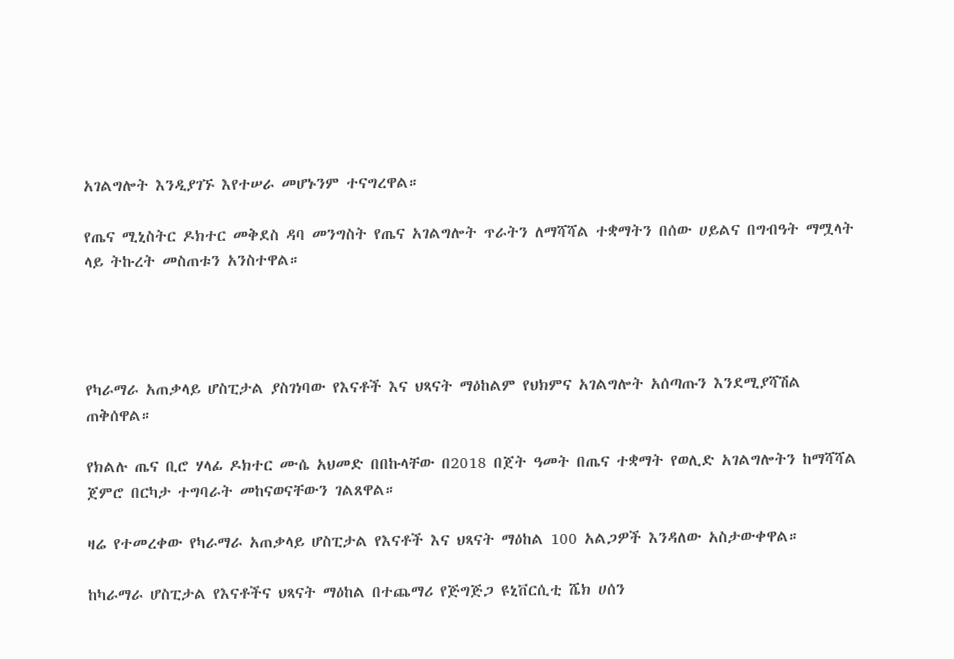አገልግሎት እንዲያገኙ እየተሠራ መሆኑንም ተናግረዋል።

የጤና ሚኒስትር ዶክተር መቅደስ ዳባ መንግስት የጤና አገልግሎት ጥራትን ለማሻሻል ተቋማትን በሰው ሀይልና በግብዓት ማሟላት ላይ ትኩረት መስጠቱን አንስተዋል።




የካራማራ አጠቃላይ ሆስፒታል ያስገነባው የእናቶች እና ህጻናት ማዕከልም የህክምና አገልግሎት አሰጣጡን እንደሚያሻሽል ጠቅሰዋል።

የክልሉ ጤና ቢሮ ሃላፊ ዶክተር ሙሴ አህመድ በበኩላቸው በ2018 በጀት ዓመት በጤና ተቋማት የወሊድ አገልግሎትን ከማሻሻል ጀምሮ በርካታ ተግባራት መከናወናቸውን ገልጸዋል።

ዛሬ የተመረቀው የካራማራ አጠቃላይ ሆስፒታል የእናቶች እና ህጻናት ማዕከል 100 አልጋዎች እንዳለው አስታውቀዋል።

ከካራማራ ሆስፒታል የእናቶችና ህጻናት ማዕከል በተጨማሪ የጅግጅጋ ዩኒቨርሲቲ ሼክ ሀሰን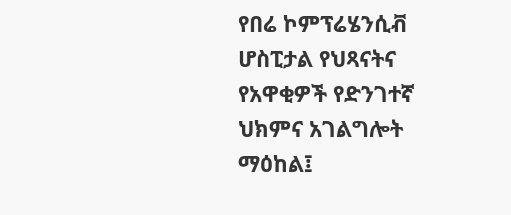የበሬ ኮምፕሬሄንሲቭ ሆስፒታል የህጻናትና የአዋቂዎች የድንገተኛ ህክምና አገልግሎት ማዕከል፤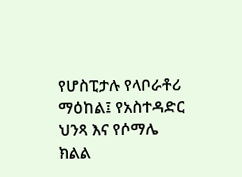የሆስፒታሉ የላቦራቶሪ ማዕከል፤ የአስተዳድር ህንጻ እና የሶማሌ ክልል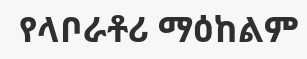የላቦራቶሪ ማዕከልም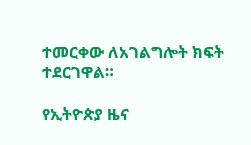ተመርቀው ለአገልግሎት ክፍት ተደርገዋል።

የኢትዮጵያ ዜና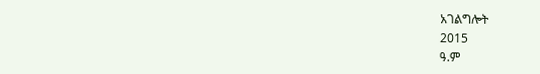አገልግሎት
2015
ዓ.ም